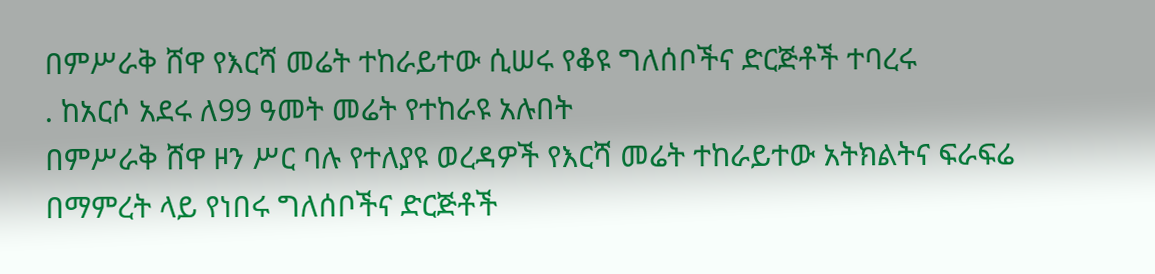በምሥራቅ ሸዋ የእርሻ መሬት ተከራይተው ሲሠሩ የቆዩ ግለሰቦችና ድርጅቶች ተባረሩ
. ከአርሶ አደሩ ለ99 ዓመት መሬት የተከራዩ አሉበት
በምሥራቅ ሸዋ ዞን ሥር ባሉ የተለያዩ ወረዳዎች የእርሻ መሬት ተከራይተው አትክልትና ፍራፍሬ በማምረት ላይ የነበሩ ግለሰቦችና ድርጅቶች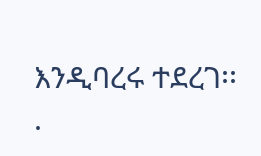እንዲባረሩ ተደረገ፡፡
.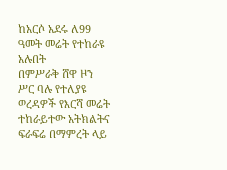ከአርሶ አደሩ ለ99 ዓመት መሬት የተከራዩ አሉበት
በምሥራቅ ሸዋ ዞን ሥር ባሉ የተለያዩ ወረዳዎች የእርሻ መሬት ተከራይተው አትክልትና ፍራፍሬ በማምረት ላይ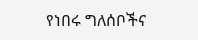የነበሩ ግለሰቦችና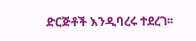ድርጅቶች እንዲባረሩ ተደረገ፡፡